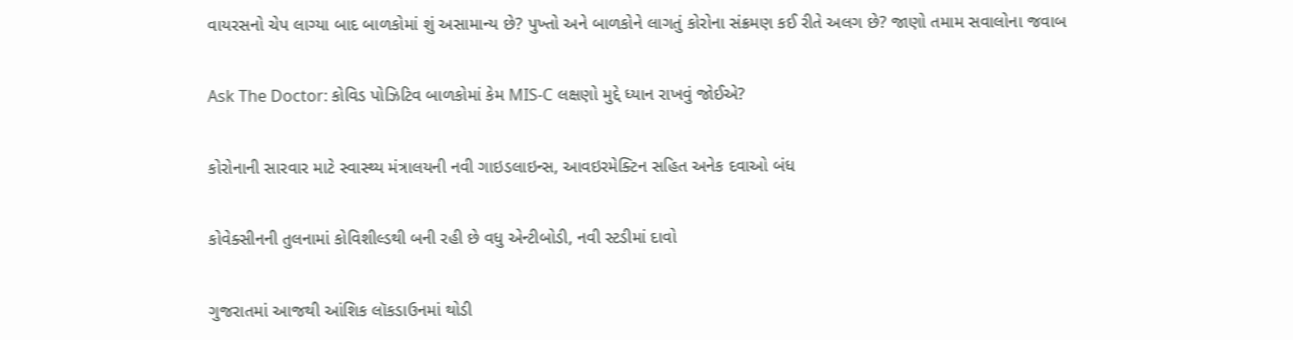વાયરસનો ચેપ લાગ્યા બાદ બાળકોમાં શું અસામાન્ય છે? પુખ્તો અને બાળકોને લાગતું કોરોના સંક્રમણ કઈ રીતે અલગ છે? જાણો તમામ સવાલોના જવાબ

Ask The Doctor: કોવિડ પોઝિટિવ બાળકોમાં કેમ MIS-C લક્ષણો મુદ્દે ધ્યાન રાખવું જોઈએ?

કોરોનાની સારવાર માટે સ્વાસ્થ્ય મંત્રાલયની નવી ગાઇડલાઇન્સ, આવઇરમેક્ટિન સહિત અનેક દવાઓ બંધ

કોવેક્સીનની તુલનામાં કોવિશીલ્ડથી બની રહી છે વધુ એન્ટીબોડી, નવી સ્ટડીમાં દાવો

ગુજરાતમાં આજથી આંશિક લૉકડાઉનમાં થોડી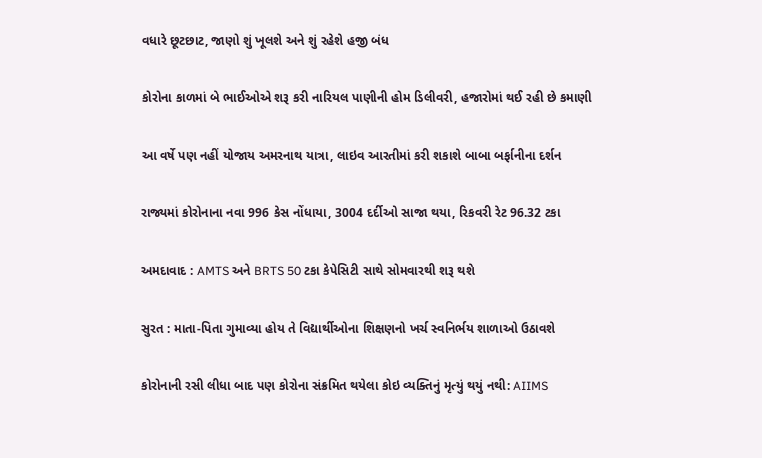વધારે છૂટછાટ, જાણો શું ખૂલશે અને શું રહેશે હજી બંધ

કોરોના કાળમાં બે ભાઈઓએ શરૂ કરી નારિયલ પાણીની હોમ ડિલીવરી, હજારોમાં થઈ રહી છે કમાણી

આ વર્ષે પણ નહીં યોજાય અમરનાથ યાત્રા, લાઇવ આરતીમાં કરી શકાશે બાબા બર્ફાનીના દર્શન

રાજ્યમાં કોરોનાના નવા 996 કેસ નોંધાયા, 3004 દર્દીઓ સાજા થયા, રિકવરી રેટ 96.32 ટકા

અમદાવાદ : AMTS અને BRTS 50 ટકા કેપેસિટી સાથે સોમવારથી શરૂ થશે

સુરત : માતા-પિતા ગુમાવ્યા હોય તે વિદ્યાર્થીઓના શિક્ષણનો ખર્ચ સ્વનિર્ભય શાળાઓ ઉઠાવશે

કોરોનાની રસી લીધા બાદ પણ કોરોના સંક્રમિત થયેલા કોઇ વ્યક્તિનું મૃત્યું થયું નથી: AIIMS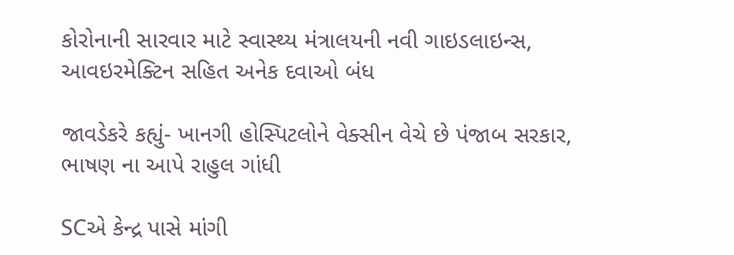કોરોનાની સારવાર માટે સ્વાસ્થ્ય મંત્રાલયની નવી ગાઇડલાઇન્સ, આવઇરમેક્ટિન સહિત અનેક દવાઓ બંધ

જાવડેકરે કહ્યું- ખાનગી હોસ્પિટલોને વેક્સીન વેચે છે પંજાબ સરકાર, ભાષણ ના આપે રાહુલ ગાંધી

SCએ કેન્દ્ર પાસે માંગી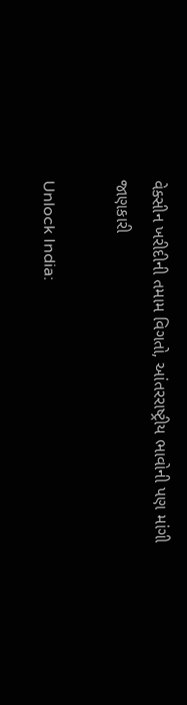વેક્સીન ખરીદીની તમામ વિગતો, આંતરરાષ્ટ્રીય ભાવોની પણ માંગી જાણકારી

Unlock India: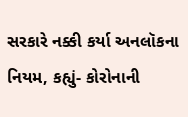સરકારે નક્કી કર્યા અનલૉકના નિયમ, કહ્યું- કોરોનાની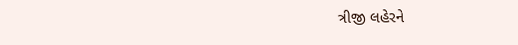ત્રીજી લહેરને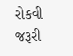રોકવી જરૂરી